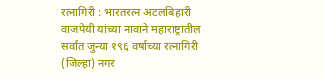रत्नागिरी : भारतरत्न अटलबिहारी वाजपेयी यांच्या नावाने महाराष्ट्रातील सर्वांत जुन्या १९६ वर्षाच्या रत्नागिरी (जिल्हा) नगर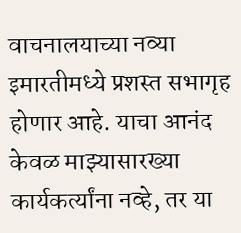वाचनालयाच्या नव्या इमारतीमध्ये प्रशस्त सभागृह होणार आहे. याचा आनंद केवळ माझ्यासारख्या कार्यकर्त्यांना नव्हे, तर या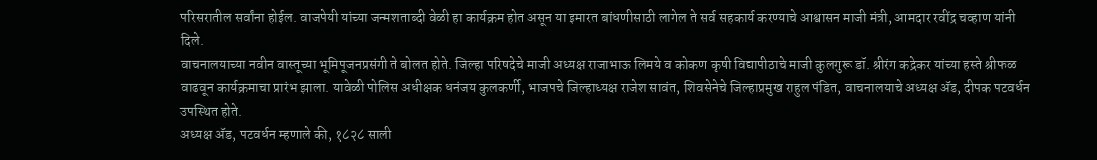परिसरातील सर्वांना होईल. वाजपेयी यांच्या जन्मशताब्दी वेळी हा कार्यक्रम होत असून या इमारत बांधणीसाठी लागेल ते सर्व सहकार्य करण्याचे आश्वासन माजी मंत्री, आमदार रवींद्र चव्हाण यांनी दिले.
वाचनालयाच्या नवीन वास्तूच्या भूमिपूजनप्रसंगी ते बोलत होते. जिल्हा परिषदेचे माजी अध्यक्ष राजाभाऊ लिमये व कोकण कृषी विद्यापीठाचे माजी कुलगुरू डॉ. श्रीरंग कद्रेकर यांच्या हस्ते श्रीफळ वाढवून कार्यक्रमाचा प्रारंभ झाला. यावेळी पोलिस अधीक्षक धनंजय कुलकर्णी, भाजपचे जिल्हाध्यक्ष राजेश सावंत, शिवसेनेचे जिल्हाप्रमुख राहुल पंडित, वाचनालयाचे अध्यक्ष ॲड, दीपक पटवर्धन उपस्थित होते.
अध्यक्ष ॲड, पटवर्धन म्हणाले की, १८२८ साली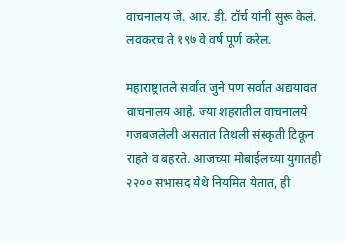वाचनालय जे. आर. डी. टॉर्च यांनी सुरू केलं. लवकरच ते १९७ वे वर्ष पूर्ण करेल.

महाराष्ट्रातले सर्वांत जुने पण सर्वात अद्ययावत वाचनालय आहे. ज्या शहरातील वाचनालये गजबजलेली असतात तिथली संस्कृती टिकून राहते व बहरते. आजच्या मोबाईलच्या युगातही २२०० सभासद येथे नियमित येतात, ही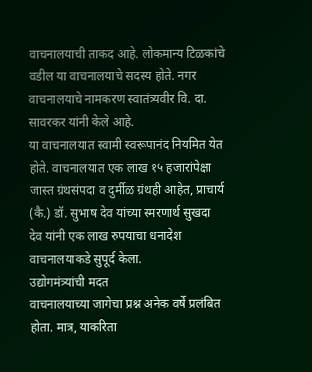वाचनालयाची ताकद आहे. लोकमान्य टिळकांचे वडील या वाचनालयाचे सदस्य होते. नगर वाचनालयाचे नामकरण स्वातंत्र्यवीर वि. दा. सावरकर यांनी केले आहे.
या वाचनालयात स्वामी स्वरूपानंद नियमित येत होते. वाचनालयात एक लाख १५ हजारांपेक्षा जास्त ग्रंथसंपदा व दुर्मीळ ग्रंथही आहेत, प्राचार्य (कै.) डॉ. सुभाष देव यांच्या स्मरणार्थ सुखदा देव यांनी एक लाख रुपयाचा धनादेश वाचनालयाकडे सुपूर्द केला.
उद्योगमंत्र्यांची मदत
वाचनालयाच्या जागेचा प्रश्न अनेक वर्षे प्रलंबित होता. मात्र, याकरिता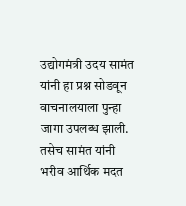उद्योगमंत्री उदय सामंत यांनी हा प्रश्न सोडवून वाचनालयाला पुन्हा जागा उपलब्ध झाली. तसेच सामंत यांनी भरीव आर्थिक मदत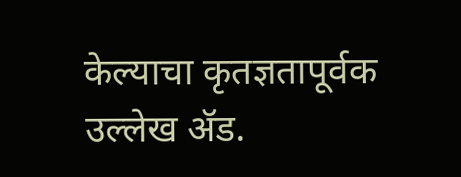केल्याचा कृतज्ञतापूर्वक उल्लेख ॲड.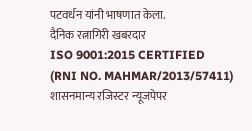पटवर्धन यांनी भाषणात केला.
दैनिक रत्नागिरी खबरदार
ISO 9001:2015 CERTIFIED
(RNI NO. MAHMAR/2013/57411)
शासनमान्य रजिस्टर न्यूजपेपर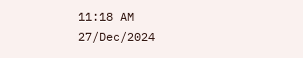11:18 AM 27/Dec/2024